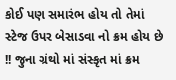કોઈ પણ સમારંભ હોય તો તેમાં સ્ટેજ ઉપર બેસાડવા નો ક્રમ હોય છે !! જુના ગ્રંથો માં સંસ્કૃત માં ક્રમ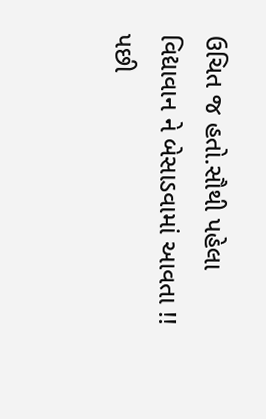ઉચિત જ હતો.સૌથી પહેલા વિદ્યાવાન ને બેસાડવામાં આવતા !! પછી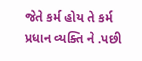જેતે કર્મ હોય તે કર્મ પ્રધાન વ્યક્તિ ને .પછી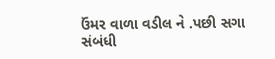ઉંમર વાળા વડીલ ને .પછી સગા સંબંધી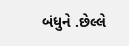બંધુને .છેલ્લે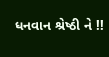ધનવાન શ્રેષ્ઠી ને !!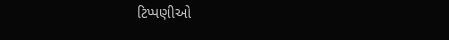ટિપ્પણીઓ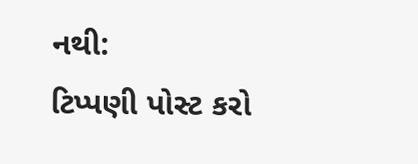નથી:
ટિપ્પણી પોસ્ટ કરો